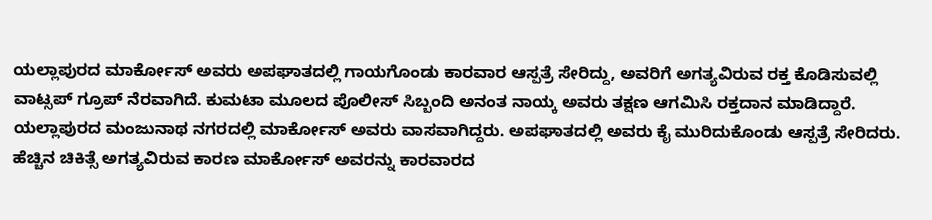ಯಲ್ಲಾಪುರದ ಮಾರ್ಕೋಸ್ ಅವರು ಅಪಘಾತದಲ್ಲಿ ಗಾಯಗೊಂಡು ಕಾರವಾರ ಆಸ್ಪತ್ರೆ ಸೇರಿದ್ದು, ಅವರಿಗೆ ಅಗತ್ಯವಿರುವ ರಕ್ತ ಕೊಡಿಸುವಲ್ಲಿ ವಾಟ್ಸಪ್ ಗ್ರೂಪ್ ನೆರವಾಗಿದೆ. ಕುಮಟಾ ಮೂಲದ ಪೊಲೀಸ್ ಸಿಬ್ಬಂದಿ ಅನಂತ ನಾಯ್ಕ ಅವರು ತಕ್ಷಣ ಆಗಮಿಸಿ ರಕ್ತದಾನ ಮಾಡಿದ್ದಾರೆ.
ಯಲ್ಲಾಪುರದ ಮಂಜುನಾಥ ನಗರದಲ್ಲಿ ಮಾರ್ಕೋಸ್ ಅವರು ವಾಸವಾಗಿದ್ದರು. ಅಪಘಾತದಲ್ಲಿ ಅವರು ಕೈ ಮುರಿದುಕೊಂಡು ಆಸ್ಪತ್ರೆ ಸೇರಿದರು. ಹೆಚ್ಚಿನ ಚಿಕಿತ್ಸೆ ಅಗತ್ಯವಿರುವ ಕಾರಣ ಮಾರ್ಕೋಸ್ ಅವರನ್ನು ಕಾರವಾರದ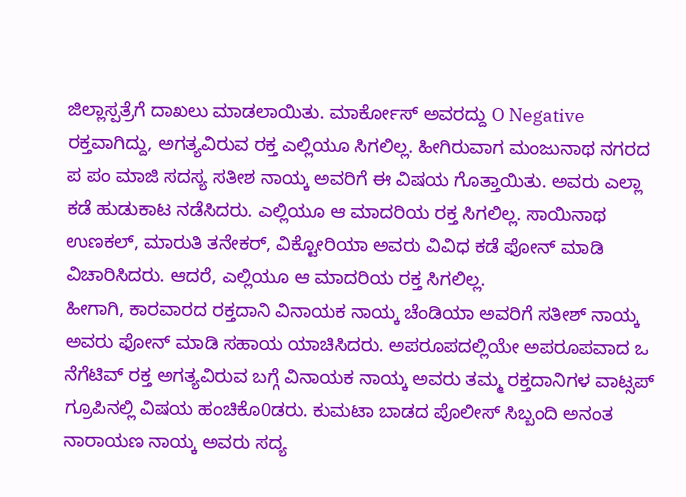ಜಿಲ್ಲಾಸ್ಪತ್ರೆಗೆ ದಾಖಲು ಮಾಡಲಾಯಿತು. ಮಾರ್ಕೋಸ್ ಅವರದ್ದು O Negative ರಕ್ತವಾಗಿದ್ದು, ಅಗತ್ಯವಿರುವ ರಕ್ತ ಎಲ್ಲಿಯೂ ಸಿಗಲಿಲ್ಲ. ಹೀಗಿರುವಾಗ ಮಂಜುನಾಥ ನಗರದ ಪ ಪಂ ಮಾಜಿ ಸದಸ್ಯ ಸತೀಶ ನಾಯ್ಕ ಅವರಿಗೆ ಈ ವಿಷಯ ಗೊತ್ತಾಯಿತು. ಅವರು ಎಲ್ಲಾ ಕಡೆ ಹುಡುಕಾಟ ನಡೆಸಿದರು. ಎಲ್ಲಿಯೂ ಆ ಮಾದರಿಯ ರಕ್ತ ಸಿಗಲಿಲ್ಲ. ಸಾಯಿನಾಥ ಉಣಕಲ್, ಮಾರುತಿ ತನೇಕರ್, ವಿಕ್ಟೋರಿಯಾ ಅವರು ವಿವಿಧ ಕಡೆ ಫೋನ್ ಮಾಡಿ ವಿಚಾರಿಸಿದರು. ಆದರೆ, ಎಲ್ಲಿಯೂ ಆ ಮಾದರಿಯ ರಕ್ತ ಸಿಗಲಿಲ್ಲ.
ಹೀಗಾಗಿ, ಕಾರವಾರದ ರಕ್ತದಾನಿ ವಿನಾಯಕ ನಾಯ್ಕ ಚೆಂಡಿಯಾ ಅವರಿಗೆ ಸತೀಶ್ ನಾಯ್ಕ ಅವರು ಫೋನ್ ಮಾಡಿ ಸಹಾಯ ಯಾಚಿಸಿದರು. ಅಪರೂಪದಲ್ಲಿಯೇ ಅಪರೂಪವಾದ ಒ ನೆಗೆಟಿವ್ ರಕ್ತ ಅಗತ್ಯವಿರುವ ಬಗ್ಗೆ ವಿನಾಯಕ ನಾಯ್ಕ ಅವರು ತಮ್ಮ ರಕ್ತದಾನಿಗಳ ವಾಟ್ಸಪ್ ಗ್ರೂಪಿನಲ್ಲಿ ವಿಷಯ ಹಂಚಿಕೊ0ಡರು. ಕುಮಟಾ ಬಾಡದ ಪೊಲೀಸ್ ಸಿಬ್ಬಂದಿ ಅನಂತ ನಾರಾಯಣ ನಾಯ್ಕ ಅವರು ಸದ್ಯ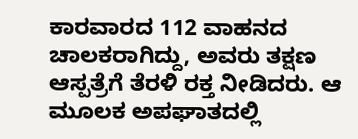ಕಾರವಾರದ 112 ವಾಹನದ ಚಾಲಕರಾಗಿದ್ದು, ಅವರು ತಕ್ಷಣ ಆಸ್ಪತ್ರೆಗೆ ತೆರಳಿ ರಕ್ತ ನೀಡಿದರು. ಆ ಮೂಲಕ ಅಪಘಾತದಲ್ಲಿ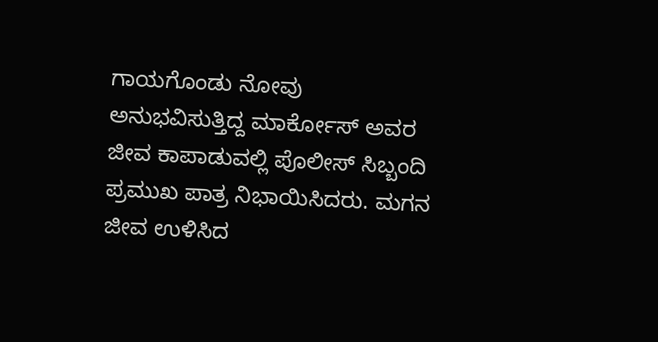ಗಾಯಗೊಂಡು ನೋವು ಅನುಭವಿಸುತ್ತಿದ್ದ ಮಾರ್ಕೋಸ್ ಅವರ ಜೀವ ಕಾಪಾಡುವಲ್ಲಿ ಪೊಲೀಸ್ ಸಿಬ್ಬಂದಿ ಪ್ರಮುಖ ಪಾತ್ರ ನಿಭಾಯಿಸಿದರು. ಮಗನ ಜೀವ ಉಳಿಸಿದ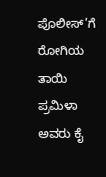ಪೊಲೀಸ್’ಗೆ ರೋಗಿಯ ತಾಯಿ ಪ್ರಮಿಳಾ ಅವರು ಕೈ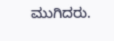ಮುಗಿದರು.